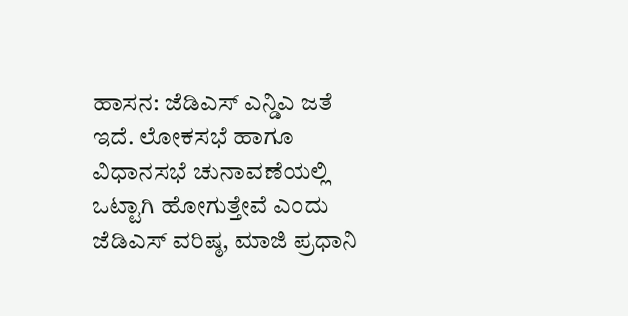ಹಾಸನ: ಜೆಡಿಎಸ್ ಎನ್ಡಿಎ ಜತೆ ಇದೆ. ಲೋಕಸಭೆ ಹಾಗೂ ವಿಧಾನಸಭೆ ಚುನಾವಣೆಯಲ್ಲಿ ಒಟ್ಟಾಗಿ ಹೋಗುತ್ತೇವೆ ಎಂದು ಜೆಡಿಎಸ್ ವರಿಷ್ಠ, ಮಾಜಿ ಪ್ರಧಾನಿ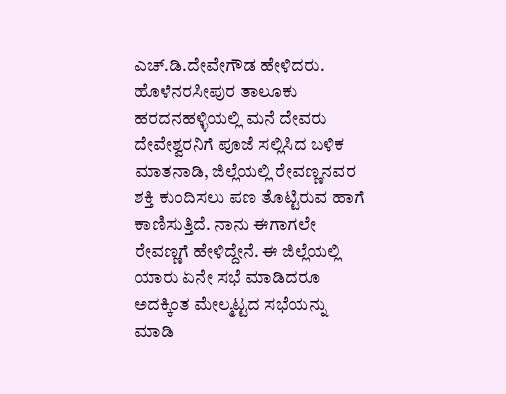ಎಚ್.ಡಿ.ದೇವೇಗೌಡ ಹೇಳಿದರು.
ಹೊಳೆನರಸೀಪುರ ತಾಲೂಕು ಹರದನಹಳ್ಳಿಯಲ್ಲಿ ಮನೆ ದೇವರು ದೇವೇಶ್ವರನಿಗೆ ಪೂಜೆ ಸಲ್ಲಿಸಿದ ಬಳಿಕ ಮಾತನಾಡಿ, ಜಿಲ್ಲೆಯಲ್ಲಿ ರೇವಣ್ಣನವರ ಶಕ್ತಿ ಕುಂದಿಸಲು ಪಣ ತೊಟ್ಟಿರುವ ಹಾಗೆ ಕಾಣಿಸುತ್ತಿದೆ. ನಾನು ಈಗಾಗಲೇ ರೇವಣ್ಣಗೆ ಹೇಳಿದ್ದೇನೆ. ಈ ಜಿಲ್ಲೆಯಲ್ಲಿ ಯಾರು ಏನೇ ಸಭೆ ಮಾಡಿದರೂ ಅದಕ್ಕಿಂತ ಮೇಲ್ಮಟ್ಟದ ಸಭೆಯನ್ನು ಮಾಡಿ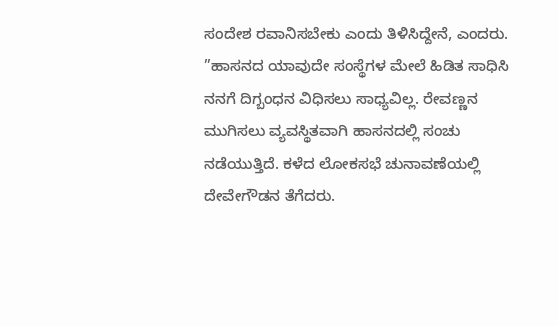ಸಂದೇಶ ರವಾನಿಸಬೇಕು ಎಂದು ತಿಳಿಸಿದ್ದೇನೆ, ಎಂದರು.
”ಹಾಸನದ ಯಾವುದೇ ಸಂಸ್ಥೆಗಳ ಮೇಲೆ ಹಿಡಿತ ಸಾಧಿಸಿ ನನಗೆ ದಿಗ್ಬಂಧನ ವಿಧಿಸಲು ಸಾಧ್ಯವಿಲ್ಲ. ರೇವಣ್ಣನ ಮುಗಿಸಲು ವ್ಯವಸ್ಥಿತವಾಗಿ ಹಾಸನದಲ್ಲಿ ಸಂಚು ನಡೆಯುತ್ತಿದೆ. ಕಳೆದ ಲೋಕಸಭೆ ಚುನಾವಣೆಯಲ್ಲಿ ದೇವೇಗೌಡನ ತೆಗೆದರು.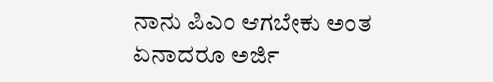ನಾನು ಪಿಎಂ ಆಗಬೇಕು ಅಂತ ಏನಾದರೂ ಅರ್ಜಿ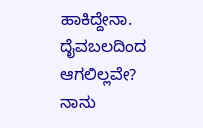ಹಾಕಿದ್ದೇನಾ. ದೈವಬಲದಿಂದ ಆಗಲಿಲ್ಲವೇ? ನಾನು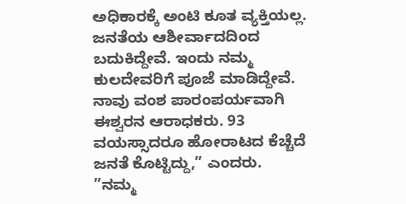ಅಧಿಕಾರಕ್ಕೆ ಅಂಟಿ ಕೂತ ವ್ಯಕ್ತಿಯಲ್ಲ. ಜನತೆಯ ಆಶೀರ್ವಾದದಿಂದ ಬದುಕಿದ್ದೇವೆ. ಇಂದು ನಮ್ಮ ಕುಲದೇವರಿಗೆ ಪೂಜೆ ಮಾಡಿದ್ದೇವೆ. ನಾವು ವಂಶ ಪಾರಂಪರ್ಯವಾಗಿ ಈಶ್ವರನ ಆರಾಧಕರು. 93 ವಯಸ್ಸಾದರೂ ಹೋರಾಟದ ಕೆಚ್ಚೆದೆ ಜನತೆ ಕೊಟ್ಟಿದ್ದು,” ಎಂದರು.
”ನಮ್ಮ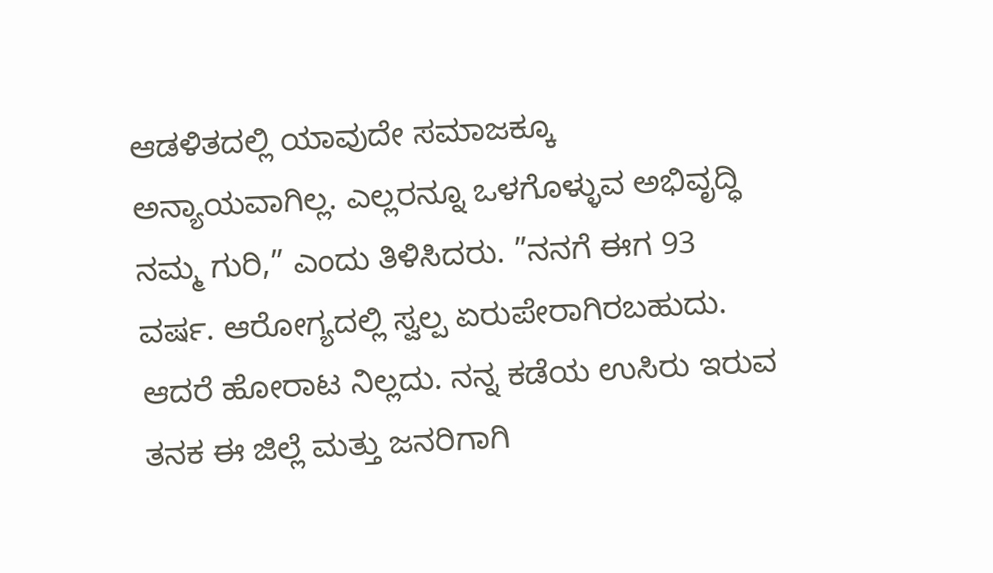ಆಡಳಿತದಲ್ಲಿ ಯಾವುದೇ ಸಮಾಜಕ್ಕೂ ಅನ್ಯಾಯವಾಗಿಲ್ಲ. ಎಲ್ಲರನ್ನೂ ಒಳಗೊಳ್ಳುವ ಅಭಿವೃದ್ಧಿ ನಮ್ಮ ಗುರಿ,” ಎಂದು ತಿಳಿಸಿದರು. ”ನನಗೆ ಈಗ 93 ವರ್ಷ. ಆರೋಗ್ಯದಲ್ಲಿ ಸ್ವಲ್ಪ ಏರುಪೇರಾಗಿರಬಹುದು. ಆದರೆ ಹೋರಾಟ ನಿಲ್ಲದು. ನನ್ನ ಕಡೆಯ ಉಸಿರು ಇರುವ ತನಕ ಈ ಜಿಲ್ಲೆ ಮತ್ತು ಜನರಿಗಾಗಿ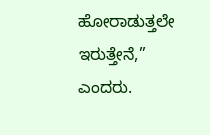ಹೋರಾಡುತ್ತಲೇ ಇರುತ್ತೇನೆ,” ಎಂದರು.